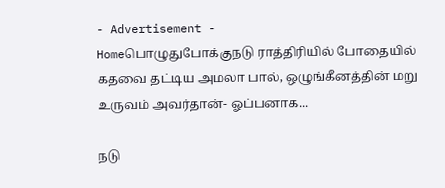- Advertisement -
Homeபொழுதுபோக்குநடு ராத்திரியில் போதையில் கதவை தட்டிய அமலா பால், ஒழுங்கீனத்தின் மறு உருவம் அவர்தான்- ஓப்பனாக...

நடு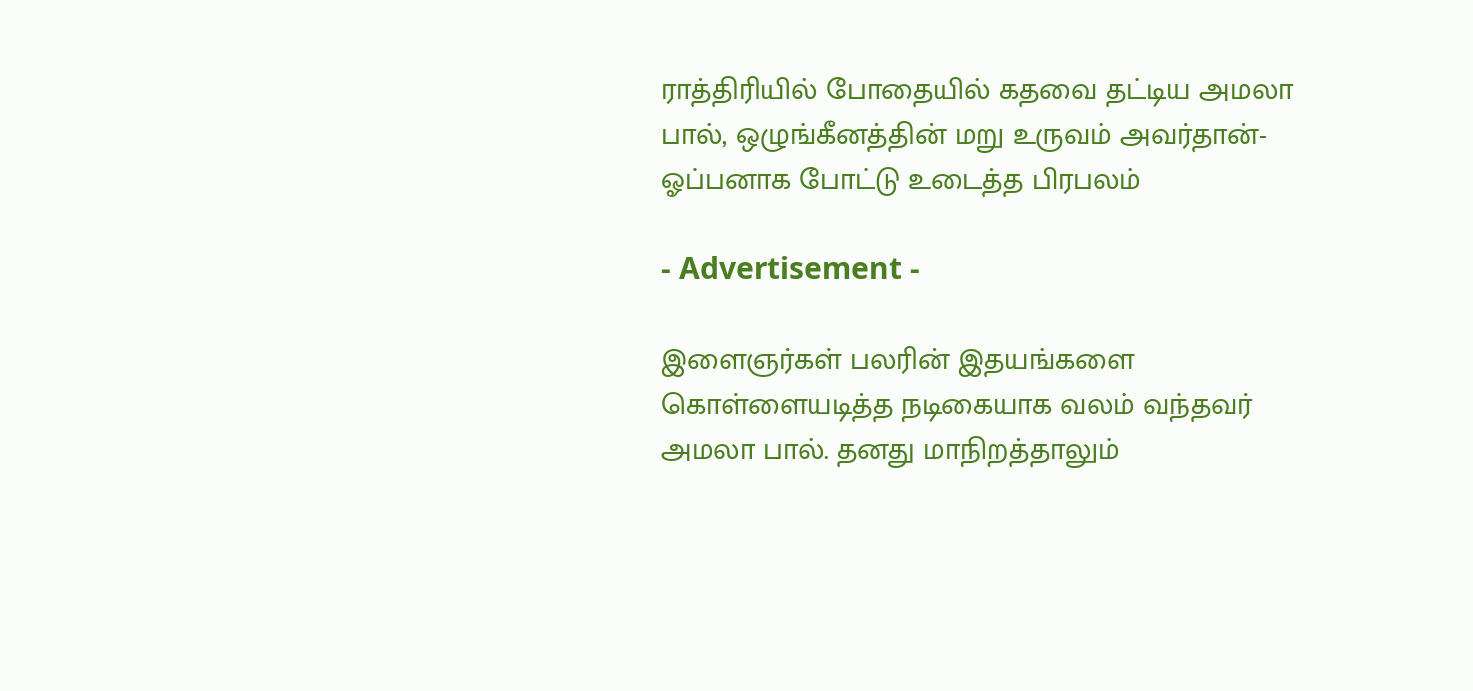ராத்திரியில் போதையில் கதவை தட்டிய அமலா பால், ஒழுங்கீனத்தின் மறு உருவம் அவர்தான்- ஓப்பனாக போட்டு உடைத்த பிரபலம்

- Advertisement -

இளைஞர்கள் பலரின் இதயங்களை கொள்ளையடித்த நடிகையாக வலம் வந்தவர் அமலா பால். தனது மாநிறத்தாலும்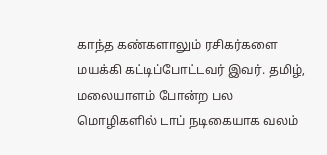காந்த கண்களாலும் ரசிகர்களை மயக்கி கட்டிப்போட்டவர் இவர். தமிழ், மலையாளம் போன்ற பல மொழிகளில் டாப் நடிகையாக வலம்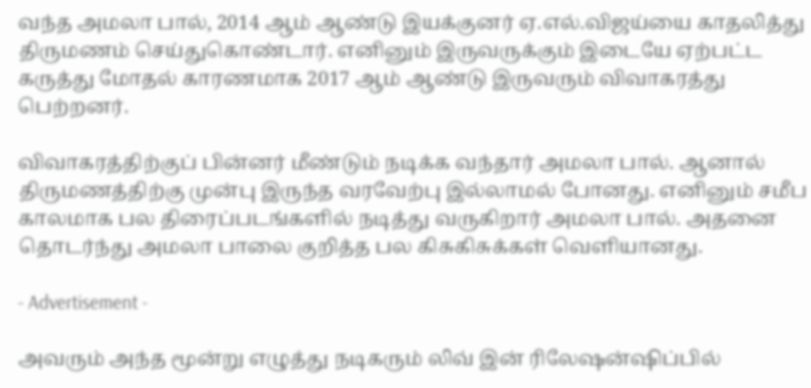வந்த அமலா பால், 2014 ஆம் ஆண்டு இயக்குனர் ஏ.எல்.விஜய்யை காதலித்து திருமணம் செய்துகொண்டார். எனினும் இருவருக்கும் இடையே ஏற்பட்ட கருத்து மோதல் காரணமாக 2017 ஆம் ஆண்டு இருவரும் விவாகரத்து பெற்றனர்.

விவாகரத்திற்குப் பின்னர் மீண்டும் நடிக்க வந்தார் அமலா பால். ஆனால் திருமணத்திற்கு முன்பு இருந்த வரவேற்பு இல்லாமல் போனது. எனினும் சமீப காலமாக பல திரைப்படங்களில் நடித்து வருகிறார் அமலா பால். அதனை தொடர்ந்து அமலா பாலை குறித்த பல கிசுகிசுக்கள் வெளியானது.

- Advertisement -

அவரும் அந்த மூன்று எழுத்து நடிகரும் லிவ் இன் ரிலேஷன்ஷிப்பில்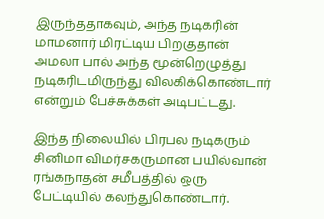இருந்ததாகவும், அந்த நடிகரின் மாமனார் மிரட்டிய பிறகுதான் அமலா பால் அந்த மூன்றெழுத்து நடிகரிடமிருந்து விலகிக்கொண்டார் என்றும் பேச்சுக்கள் அடிபட்டது.

இந்த நிலையில் பிரபல நடிகரும் சினிமா விமர்சகருமான பயில்வான் ரங்கநாதன் சமீபத்தில் ஒரு பேட்டியில் கலந்துகொண்டார்.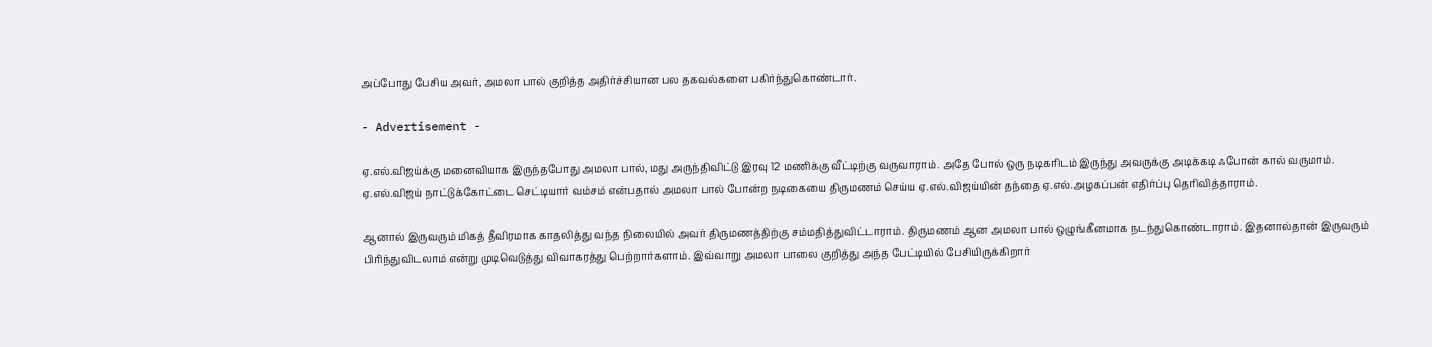அப்போது பேசிய அவர், அமலா பால் குறித்த அதிர்ச்சியான பல தகவல்களை பகிர்ந்துகொண்டார்.

- Advertisement -

ஏ.எல்.விஜய்க்கு மனைவியாக இருந்தபோது அமலா பால், மது அருந்திவிட்டு இரவு 12 மணிக்கு வீட்டிற்கு வருவாராம். அதே போல் ஒரு நடிகரிடம் இருந்து அவருக்கு அடிக்கடி ஃபோன் கால் வருமாம். ஏ.எல்.விஜய் நாட்டுக்கோட்டை செட்டியார் வம்சம் என்பதால் அமலா பால் போன்ற நடிகையை திருமணம் செய்ய ஏ.எல்.விஜய்யின் தந்தை ஏ.எல்.அழகப்பன் எதிர்ப்பு தெரிவித்தாராம்.

ஆனால் இருவரும் மிகத் தீவிரமாக காதலித்து வந்த நிலையில் அவர் திருமணத்திற்கு சம்மதித்துவிட்டாராம். திருமணம் ஆன அமலா பால் ஒழுங்கீனமாக நடந்துகொண்டாராம். இதனால்தான் இருவரும் பிரிந்துவிடலாம் என்று முடிவெடுத்து விவாகரத்து பெற்றார்களாம். இவ்வாறு அமலா பாலை குறித்து அந்த பேட்டியில் பேசியிருக்கிறார்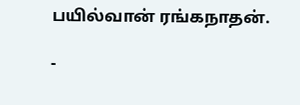பயில்வான் ரங்கநாதன்.

-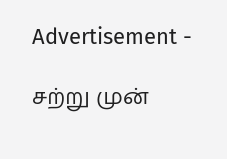Advertisement -

சற்று முன்